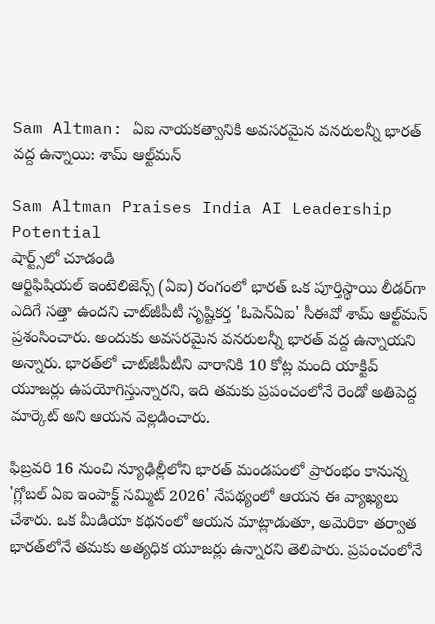Sam Altman: ఏఐ నాయకత్వానికి అవసరమైన వనరులన్నీ భారత్ వద్ద ఉన్నాయి: శామ్ ఆల్ట్‌మన్

Sam Altman Praises India AI Leadership Potential
షార్ట్స్‌లో చూడండి
ఆర్టిఫిషియల్ ఇంటెలిజెన్స్ (ఏఐ) రంగంలో భారత్ ఒక పూర్తిస్థాయి లీడర్‌గా ఎదిగే సత్తా ఉందని చాట్‌జీపీటీ సృష్టికర్త 'ఓపెన్ఏఐ' సీఈవో శామ్ ఆల్ట్‌మన్ ప్రశంసించారు. అందుకు అవసరమైన వనరులన్నీ భారత్ వద్ద ఉన్నాయని అన్నారు. భారత్‌లో చాట్‌జీపీటీని వారానికి 10 కోట్ల మంది యాక్టివ్ యూజర్లు ఉపయోగిస్తున్నారని, ఇది తమకు ప్రపంచంలోనే రెండో అతిపెద్ద మార్కెట్ అని ఆయన వెల్లడించారు.

ఫిబ్రవరి 16 నుంచి న్యూఢిల్లీలోని భారత్ మండపంలో ప్రారంభం కానున్న 'గ్లోబల్ ఏఐ ఇంపాక్ట్ సమ్మిట్ 2026' నేపథ్యంలో ఆయన ఈ వ్యాఖ్యలు చేశారు. ఒక మీడియా కథనంలో ఆయన మాట్లాడుతూ, అమెరికా తర్వాత భారత్‌లోనే తమకు అత్యధిక యూజర్లు ఉన్నారని తెలిపారు. ప్రపంచంలోనే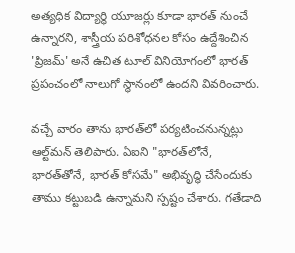అత్యధిక విద్యార్థి యూజర్లు కూడా భారత్ నుంచే ఉన్నారని, శాస్త్రీయ పరిశోధనల కోసం ఉద్దేశించిన 'ప్రిజమ్' అనే ఉచిత టూల్ వినియోగంలో భారత్ ప్రపంచంలో నాలుగో స్థానంలో ఉందని వివరించారు.

వచ్చే వారం తాను భారత్‌లో పర్యటించనున్నట్లు ఆల్ట్‌మన్ తెలిపారు. ఏఐని "భారత్‌లోనే, భారత్‌తోనే, భారత్ కోసమే" అభివృద్ధి చేసేందుకు తాము కట్టుబడి ఉన్నామని స్పష్టం చేశారు. గతేడాది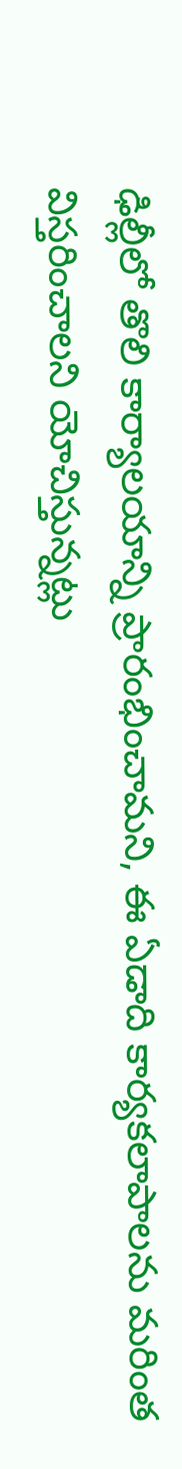ఢిల్లీలో తొలి కార్యాలయాన్ని ప్రారంభించామని, ఈ ఏడాది కార్యకలాపాలను మరింత విస్తరించాలని యోచిస్తున్నట్లు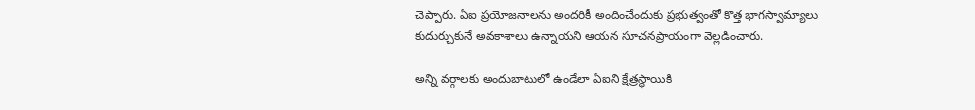చెప్పారు. ఏఐ ప్రయోజనాలను అందరికీ అందించేందుకు ప్రభుత్వంతో కొత్త భాగస్వామ్యాలు కుదుర్చుకునే అవకాశాలు ఉన్నాయని ఆయన సూచనప్రాయంగా వెల్లడించారు.

అన్ని వర్గాలకు అందుబాటులో ఉండేలా ఏఐని క్షేత్రస్థాయికి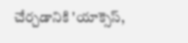చేర్చడానికి 'యాక్సెస్,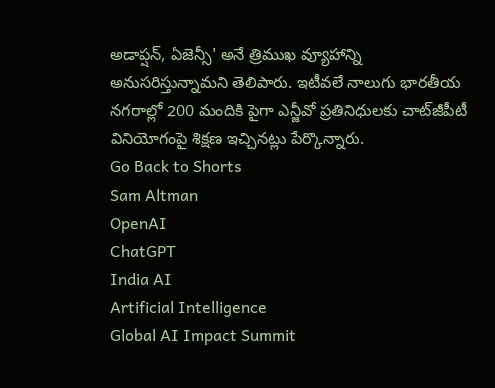అడాప్షన్, ఏజెన్సీ' అనే త్రిముఖ వ్యూహాన్ని అనుసరిస్తున్నామని తెలిపారు. ఇటీవలే నాలుగు భారతీయ నగరాల్లో 200 మందికి పైగా ఎన్జీవో ప్రతినిధులకు చాట్‌జీపీటీ వినియోగంపై శిక్షణ ఇచ్చినట్లు పేర్కొన్నారు.
Go Back to Shorts
Sam Altman
OpenAI
ChatGPT
India AI
Artificial Intelligence
Global AI Impact Summit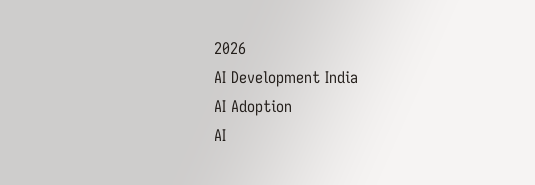2026
AI Development India
AI Adoption
AI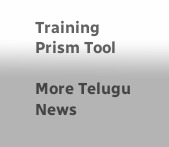Training
Prism Tool

More Telugu News